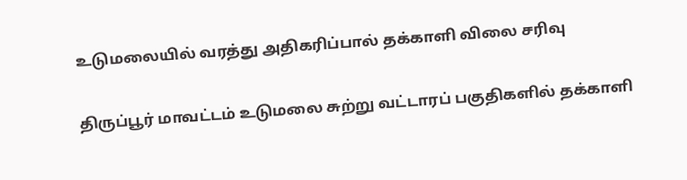உடுமலையில் வரத்து அதிகரிப்பால் தக்காளி விலை சரிவு

திருப்பூர் மாவட்டம் உடுமலை சுற்று வட்டாரப் பகுதிகளில் தக்காளி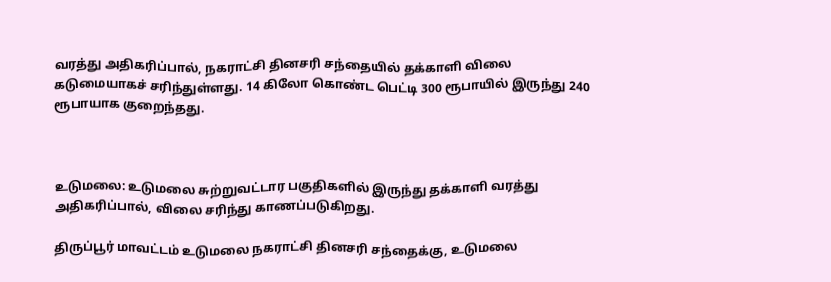வரத்து அதிகரிப்பால், நகராட்சி தினசரி சந்தையில் தக்காளி விலை கடுமையாகச் சரிந்துள்ளது. 14 கிலோ கொண்ட பெட்டி 300 ரூபாயில் இருந்து 240 ரூபாயாக குறைந்தது.



உடுமலை: உடுமலை சுற்றுவட்டார பகுதிகளில் இருந்து தக்காளி வரத்து அதிகரிப்பால், விலை சரிந்து காணப்படுகிறது.

திருப்பூர் மாவட்டம் உடுமலை நகராட்சி தினசரி சந்தைக்கு, உடுமலை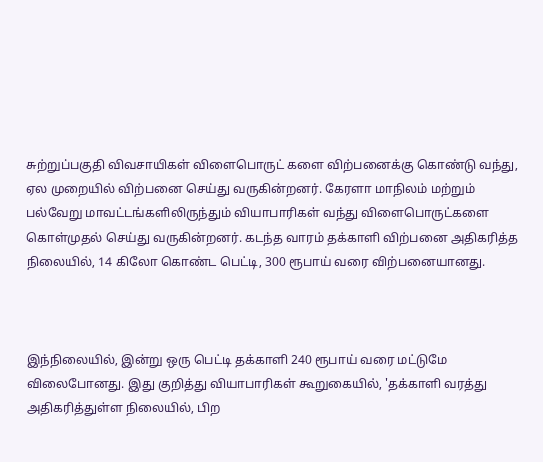சுற்றுப்பகுதி விவசாயிகள் விளைபொருட் களை விற்பனைக்கு கொண்டு வந்து, ஏல முறையில் விற்பனை செய்து வருகின்றனர். கேரளா மாநிலம் மற்றும் பல்வேறு மாவட்டங்களிலிருந்தும் வியாபாரிகள் வந்து விளைபொருட்களை கொள்முதல் செய்து வருகின்றனர். கடந்த வாரம் தக்காளி விற்பனை அதிகரித்த நிலையில், 14 கிலோ கொண்ட பெட்டி, 300 ரூபாய் வரை விற்பனையானது.



இந்நிலையில், இன்று ஒரு பெட்டி தக்காளி 240 ரூபாய் வரை மட்டுமே விலைபோனது. இது குறித்து வியாபாரிகள் கூறுகையில், 'தக்காளி வரத்து அதிகரித்துள்ள நிலையில், பிற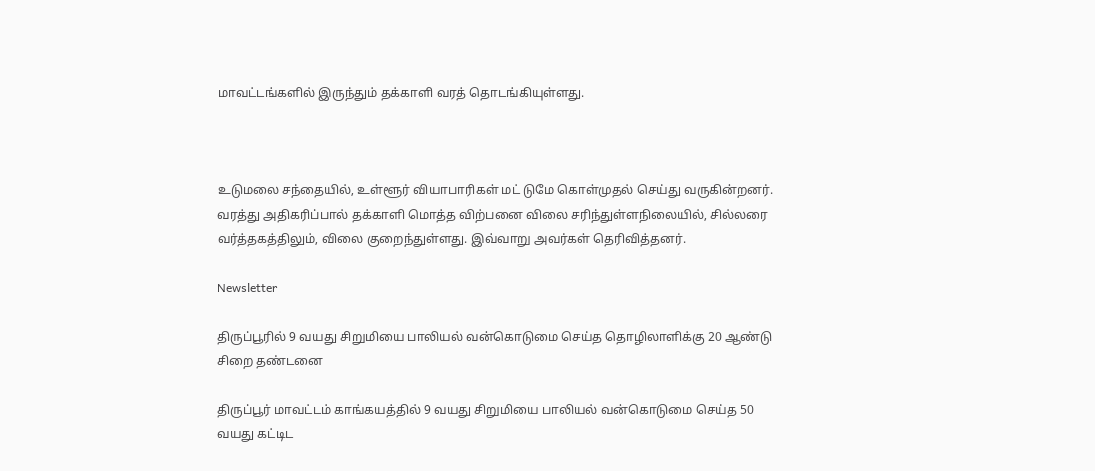மாவட்டங்களில் இருந்தும் தக்காளி வரத் தொடங்கியுள்ளது.



உடுமலை சந்தையில், உள்ளூர் வியாபாரிகள் மட் டுமே கொள்முதல் செய்து வருகின்றனர். வரத்து அதிகரிப்பால் தக்காளி மொத்த விற்பனை விலை சரிந்துள்ளநிலையில், சில்லரை வர்த்தகத்திலும், விலை குறைந்துள்ளது. இவ்வாறு அவர்கள் தெரிவித்தனர்.

Newsletter

திருப்பூரில் 9 வயது சிறுமியை பாலியல் வன்கொடுமை செய்த தொழிலாளிக்கு 20 ஆண்டு சிறை தண்டனை

திருப்பூர் மாவட்டம் காங்கயத்தில் 9 வயது சிறுமியை பாலியல் வன்கொடுமை செய்த 50 வயது கட்டிட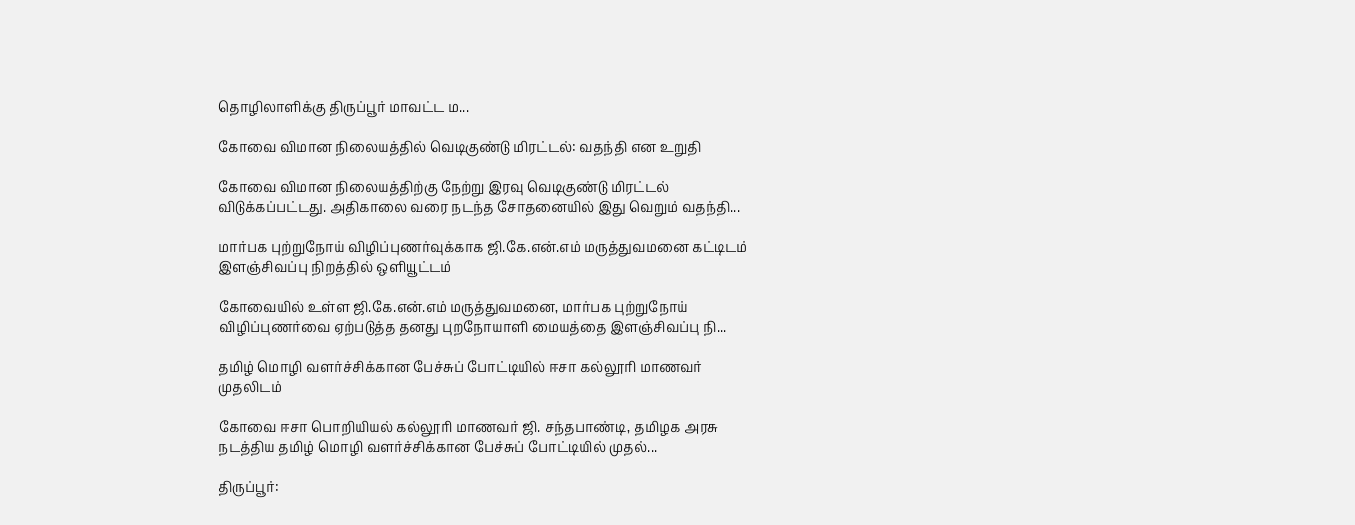தொழிலாளிக்கு திருப்பூர் மாவட்ட ம...

கோவை விமான நிலையத்தில் வெடிகுண்டு மிரட்டல்: வதந்தி என உறுதி

கோவை விமான நிலையத்திற்கு நேற்று இரவு வெடிகுண்டு மிரட்டல் விடுக்கப்பட்டது. அதிகாலை வரை நடந்த சோதனையில் இது வெறும் வதந்தி...

மார்பக புற்றுநோய் விழிப்புணர்வுக்காக ஜி.கே.என்.எம் மருத்துவமனை கட்டிடம் இளஞ்சிவப்பு நிறத்தில் ஒளியூட்டம்

கோவையில் உள்ள ஜி.கே.என்.எம் மருத்துவமனை, மார்பக புற்றுநோய் விழிப்புணர்வை ஏற்படுத்த தனது புறநோயாளி மையத்தை இளஞ்சிவப்பு நி...

தமிழ் மொழி வளர்ச்சிக்கான பேச்சுப் போட்டியில் ஈசா கல்லூரி மாணவர் முதலிடம்

கோவை ஈசா பொறியியல் கல்லூரி மாணவர் ஜி. சந்தபாண்டி, தமிழக அரசு நடத்திய தமிழ் மொழி வளர்ச்சிக்கான பேச்சுப் போட்டியில் முதல்...

திருப்பூர்: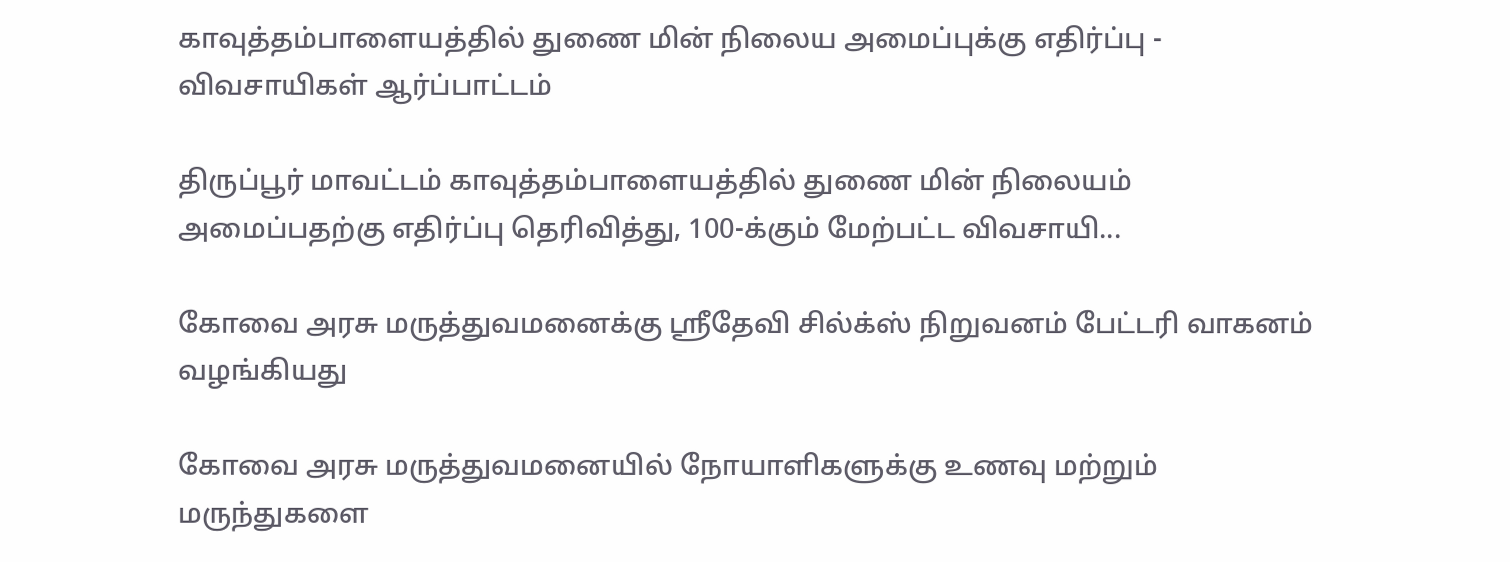காவுத்தம்பாளையத்தில் துணை மின் நிலைய அமைப்புக்கு எதிர்ப்பு - விவசாயிகள் ஆர்ப்பாட்டம்

திருப்பூர் மாவட்டம் காவுத்தம்பாளையத்தில் துணை மின் நிலையம் அமைப்பதற்கு எதிர்ப்பு தெரிவித்து, 100-க்கும் மேற்பட்ட விவசாயி...

கோவை அரசு மருத்துவமனைக்கு ஸ்ரீதேவி சில்க்ஸ் நிறுவனம் பேட்டரி வாகனம் வழங்கியது

கோவை அரசு மருத்துவமனையில் நோயாளிகளுக்கு உணவு மற்றும் மருந்துகளை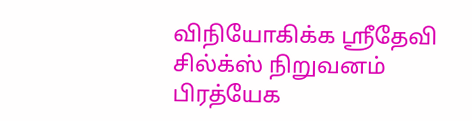விநியோகிக்க ஸ்ரீதேவி சில்க்ஸ் நிறுவனம் பிரத்யேக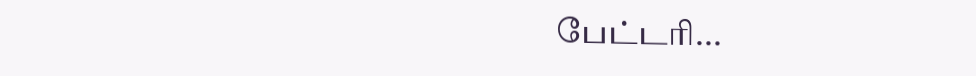பேட்டரி...